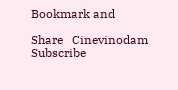Bookmark and

Share   Cinevinodam Subscribe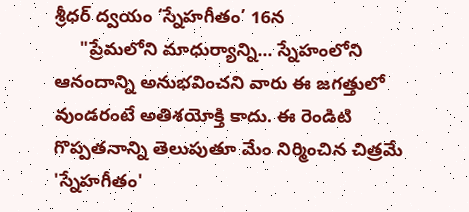శ్రీధర్ ద్వయం ‘స్నేహగీతం’ 16న
     "ప్రేమలోని మాధుర్యాన్ని... స్నేహంలోని ఆనందాన్ని అనుభవించని వారు ఈ జగత్తులో వుండరంటే అతిశయోక్తి కాదు. ఈ రెండిటి గొప్పతనాన్ని తెలుపుతూ మేం నిర్మించిన చిత్రమే 'స్నేహగీతం'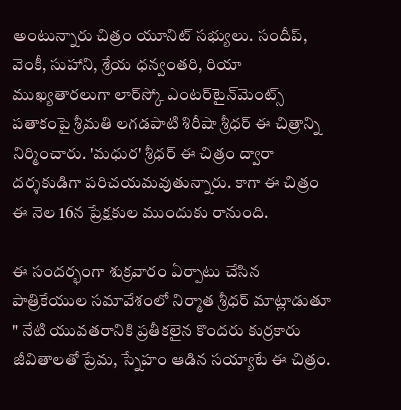అంటున్నారు చిత్రం యూనిట్‌ సభ్యులు. సందీప్‌, వెంకీ, సుహాని, శ్రేయ ధన్వంతరి, రియా ముఖ్యతారలుగా లార్‌స్కో ఎంటర్‌టైన్‌మెంట్స్‌ పతాకంపై శ్రీమతి లగడపాటి శిరీషా శ్రీధర్‌ ఈ చిత్రాన్ని నిర్మించారు. 'మధుర' శ్రీధర్‌ ఈ చిత్రం ద్వారా దర్శకుడిగా పరిచయమవుతున్నారు. కాగా ఈ చిత్రం ఈ నెల 16న ప్రేక్షకుల ముందుకు రానుంది.

ఈ సందర్భంగా శుక్రవారం ఏర్పాటు చేసిన పాత్రికేయుల సమావేశంలో నిర్మాత శ్రీధర్‌ మాట్లాడుతూ " నేటి యువతరానికి ప్రతీకలైన కొందరు కుర్రకారు జీవితాలతో ప్రేమ, స్నేహం ఆడిన సయ్యాటే ఈ చిత్రం.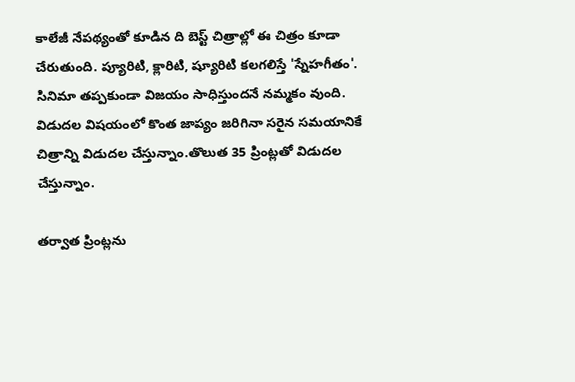కాలేజీ నేపథ్యంతో కూడిన ది బెస్ట్‌ చిత్రాల్లో ఈ చిత్రం కూడా చేరుతుంది. ప్యూరిటి, క్లారిటి, ష్యూరిటి కలగలిస్తే 'స్నేహగీతం'. సినిమా తప్పకుండా విజయం సాధిస్తుందనే నమ్మకం వుంది. విడుదల విషయంలో కొంత జాప్యం జరిగినా సరైన సమయానికే చిత్రాన్ని విడుదల చేస్తున్నాం.తొలుత 35 ప్రింట్లతో విడుదల చేస్తున్నాం.

తర్వాత ప్రింట్లను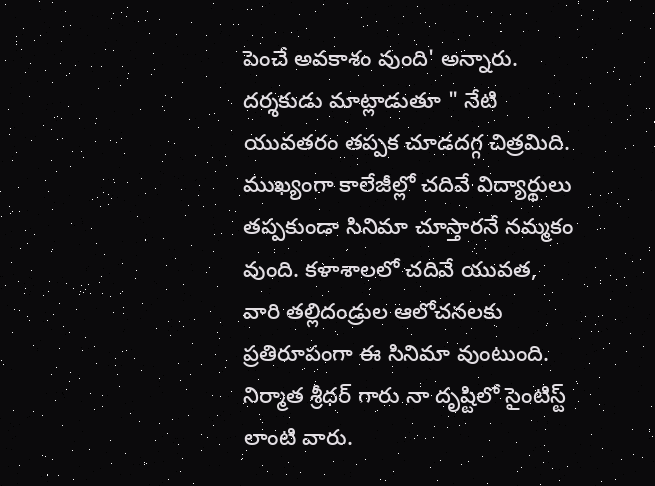పెంచే అవకాశం వుంది' అన్నారు. దర్శకుడు మాట్లాడుతూ " నేటి యువతరం తప్పక చూడదగ్గ చిత్రమిది. ముఖ్యంగా కాలేజీల్లో చదివే విద్యార్థులు తప్పకుండా సినిమా చూస్తారనే నమ్మకం వుంది. కళాశాలలో చదివే యువత, వారి తల్లిదండ్రుల ఆలోచనలకు ప్రతిరూపంగా ఈ సినిమా వుంటుంది. నిర్మాత శ్రీధర్‌ గారు నా దృష్టిలో సైంటిస్ట్‌ లాంటి వారు.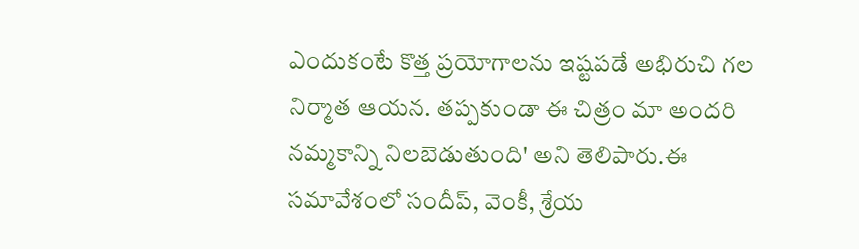ఎందుకంటే కొత్త ప్రయోగాలను ఇష్టపడే అభిరుచి గల నిర్మాత ఆయన. తప్పకుండా ఈ చిత్రం మా అందరి నమ్మకాన్ని నిలబెడుతుంది' అని తెలిపారు.ఈ సమావేశంలో సందీప్‌, వెంకీ, శ్రేయ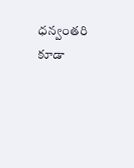ధన్వంతరి కూడా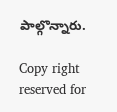పాల్గొన్నారు.

Copy right reserved for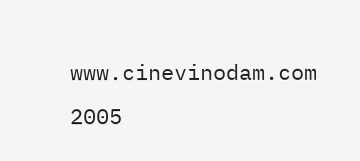www.cinevinodam.com 2005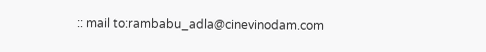:: mail to:rambabu_adla@cinevinodam.com